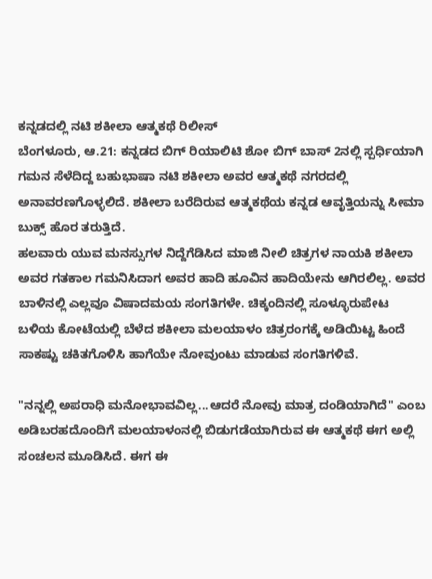ಕನ್ನಡದಲ್ಲಿ ನಟಿ ಶಕೀಲಾ ಆತ್ಮಕಥೆ ರಿಲೀಸ್
ಬೆಂಗಳೂರು, ಆ.21: ಕನ್ನಡದ ಬಿಗ್ ರಿಯಾಲಿಟಿ ಶೋ ಬಿಗ್ ಬಾಸ್ 2ನಲ್ಲಿ ಸ್ಪರ್ಧಿಯಾಗಿ ಗಮನ ಸೆಳೆದಿದ್ದ ಬಹುಭಾಷಾ ನಟಿ ಶಕೀಲಾ ಅವರ ಆತ್ಮಕಥೆ ನಗರದಲ್ಲಿ ಅನಾವರಣಗೊಳ್ಳಲಿದೆ. ಶಕೀಲಾ ಬರೆದಿರುವ ಆತ್ಮಕಥೆಯ ಕನ್ನಡ ಆವೃತ್ತಿಯನ್ನು ಸೀಮಾ ಬುಕ್ಸ್ ಹೊರ ತರುತ್ತಿದೆ.
ಹಲವಾರು ಯುವ ಮನಸ್ಸುಗಳ ನಿದ್ದೆಗೆಡಿಸಿದ ಮಾಜಿ ನೀಲಿ ಚಿತ್ರಗಳ ನಾಯಕಿ ಶಕೀಲಾ ಅವರ ಗತಕಾಲ ಗಮನಿಸಿದಾಗ ಅವರ ಹಾದಿ ಹೂವಿನ ಹಾದಿಯೇನು ಆಗಿರಲಿಲ್ಲ. ಅವರ ಬಾಳಿನಲ್ಲಿ ಎಲ್ಲವೂ ವಿಷಾದಮಯ ಸಂಗತಿಗಳೇ. ಚಿಕ್ಕಂದಿನಲ್ಲಿ ಸೂಳ್ಳೂರುಪೇಟ ಬಳಿಯ ಕೋಟೆಯಲ್ಲಿ ಬೆಳೆದ ಶಕೀಲಾ ಮಲಯಾಳಂ ಚಿತ್ರರಂಗಕ್ಕೆ ಅಡಿಯಿಟ್ಟ ಹಿಂದೆ ಸಾಕಷ್ಟು ಚಕಿತಗೊಳಿಸಿ ಹಾಗೆಯೇ ನೋವುಂಟು ಮಾಡುವ ಸಂಗತಿಗಳಿವೆ.

"ನನ್ನಲ್ಲಿ ಅಪರಾಧಿ ಮನೋಭಾವವಿಲ್ಲ...ಆದರೆ ನೋವು ಮಾತ್ರ ದಂಡಿಯಾಗಿದೆ" ಎಂಬ ಅಡಿಬರಹದೊಂದಿಗೆ ಮಲಯಾಳಂನಲ್ಲಿ ಬಿಡುಗಡೆಯಾಗಿರುವ ಈ ಆತ್ಮಕಥೆ ಈಗ ಅಲ್ಲಿ ಸಂಚಲನ ಮೂಡಿಸಿದೆ. ಈಗ ಈ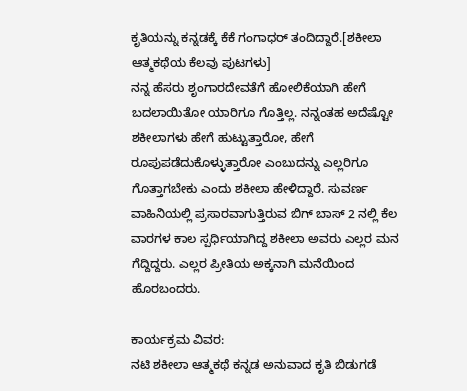ಕೃತಿಯನ್ನು ಕನ್ನಡಕ್ಕೆ ಕೆಕೆ ಗಂಗಾಧರ್ ತಂದಿದ್ದಾರೆ.[ಶಕೀಲಾ ಆತ್ಮಕಥೆಯ ಕೆಲವು ಪುಟಗಳು]
ನನ್ನ ಹೆಸರು ಶೃಂಗಾರದೇವತೆಗೆ ಹೋಲಿಕೆಯಾಗಿ ಹೇಗೆ ಬದಲಾಯಿತೋ ಯಾರಿಗೂ ಗೊತ್ತಿಲ್ಲ. ನನ್ನಂತಹ ಅದೆಷ್ಟೋ ಶಕೀಲಾಗಳು ಹೇಗೆ ಹುಟ್ಟುತ್ತಾರೋ, ಹೇಗೆ ರೂಪುಪಡೆದುಕೊಳ್ಳುತ್ತಾರೋ ಎಂಬುದನ್ನು ಎಲ್ಲರಿಗೂ ಗೊತ್ತಾಗಬೇಕು ಎಂದು ಶಕೀಲಾ ಹೇಳಿದ್ದಾರೆ. ಸುವರ್ಣ ವಾಹಿನಿಯಲ್ಲಿ ಪ್ರಸಾರವಾಗುತ್ತಿರುವ ಬಿಗ್ ಬಾಸ್ 2 ನಲ್ಲಿ ಕೆಲ ವಾರಗಳ ಕಾಲ ಸ್ಪರ್ಧಿಯಾಗಿದ್ದ ಶಕೀಲಾ ಅವರು ಎಲ್ಲರ ಮನ ಗೆದ್ದಿದ್ದರು. ಎಲ್ಲರ ಪ್ರೀತಿಯ ಅಕ್ಕನಾಗಿ ಮನೆಯಿಂದ ಹೊರಬಂದರು.

ಕಾರ್ಯಕ್ರಮ ವಿವರ:
ನಟಿ ಶಕೀಲಾ ಆತ್ಮಕಥೆ ಕನ್ನಡ ಅನುವಾದ ಕೃತಿ ಬಿಡುಗಡೆ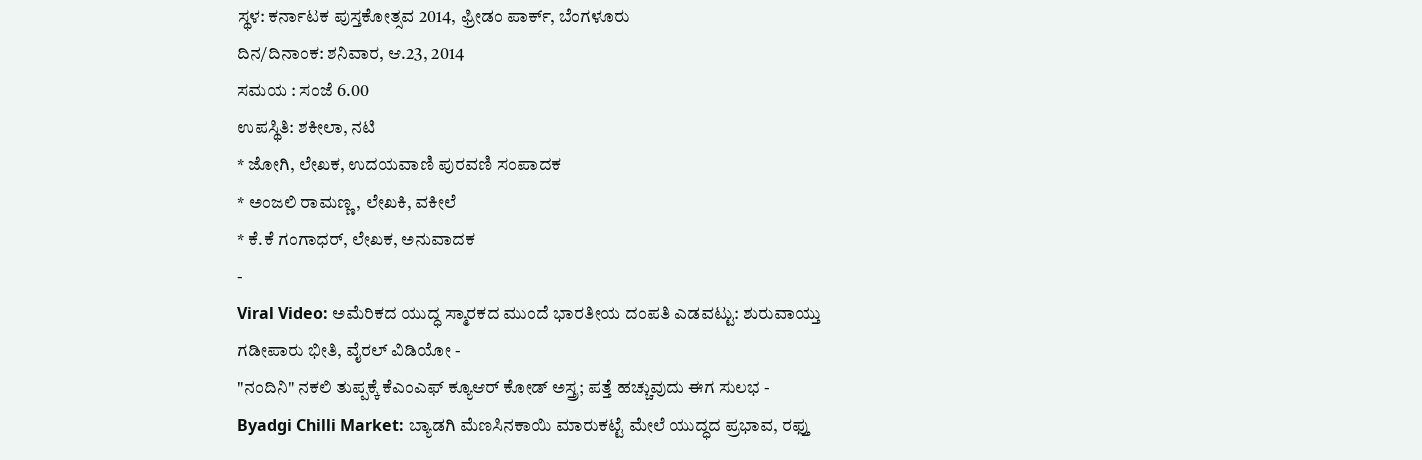ಸ್ಥಳ: ಕರ್ನಾಟಕ ಪುಸ್ತಕೋತ್ಸವ 2014, ಫ್ರೀಡಂ ಪಾರ್ಕ್, ಬೆಂಗಳೂರು
ದಿನ/ದಿನಾಂಕ: ಶನಿವಾರ, ಆ.23, 2014
ಸಮಯ : ಸಂಜೆ 6.00
ಉಪಸ್ಥಿತಿ: ಶಕೀಲಾ, ನಟಿ
* ಜೋಗಿ, ಲೇಖಕ, ಉದಯವಾಣಿ ಪುರವಣಿ ಸಂಪಾದಕ
* ಅಂಜಲಿ ರಾಮಣ್ಣ, ಲೇಖಕಿ, ವಕೀಲೆ
* ಕೆ.ಕೆ ಗಂಗಾಧರ್, ಲೇಖಕ, ಅನುವಾದಕ
-
Viral Video: ಅಮೆರಿಕದ ಯುದ್ಧ ಸ್ಮಾರಕದ ಮುಂದೆ ಭಾರತೀಯ ದಂಪತಿ ಎಡವಟ್ಟು: ಶುರುವಾಯ್ತು ಗಡೀಪಾರು ಭೀತಿ, ವೈರಲ್ ವಿಡಿಯೋ -
"ನಂದಿನಿ" ನಕಲಿ ತುಪ್ಪಕ್ಕೆ ಕೆಎಂಎಫ್ ಕ್ಯೂಆರ್ ಕೋಡ್ ಅಸ್ತ್ರ; ಪತ್ತೆ ಹಚ್ಚುವುದು ಈಗ ಸುಲಭ -
Byadgi Chilli Market: ಬ್ಯಾಡಗಿ ಮೆಣಸಿನಕಾಯಿ ಮಾರುಕಟ್ಟೆ ಮೇಲೆ ಯುದ್ಧದ ಪ್ರಭಾವ, ರಫ್ತು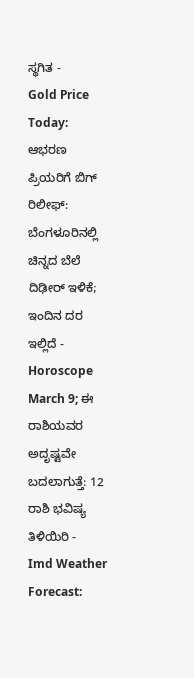ಸ್ಥಗಿತ -
Gold Price Today: ಆಭರಣ ಪ್ರಿಯರಿಗೆ ಬಿಗ್ ರಿಲೀಫ್: ಬೆಂಗಳೂರಿನಲ್ಲಿ ಚಿನ್ನದ ಬೆಲೆ ದಿಢೀರ್ ಇಳಿಕೆ; ಇಂದಿನ ದರ ಇಲ್ಲಿದೆ -
Horoscope March 9; ಈ ರಾಶಿಯವರ ಅದೃಷ್ಟವೇ ಬದಲಾಗುತ್ತೆ: 12 ರಾಶಿ ಭವಿಷ್ಯ ತಿಳಿಯಿರಿ -
Imd Weather Forecast: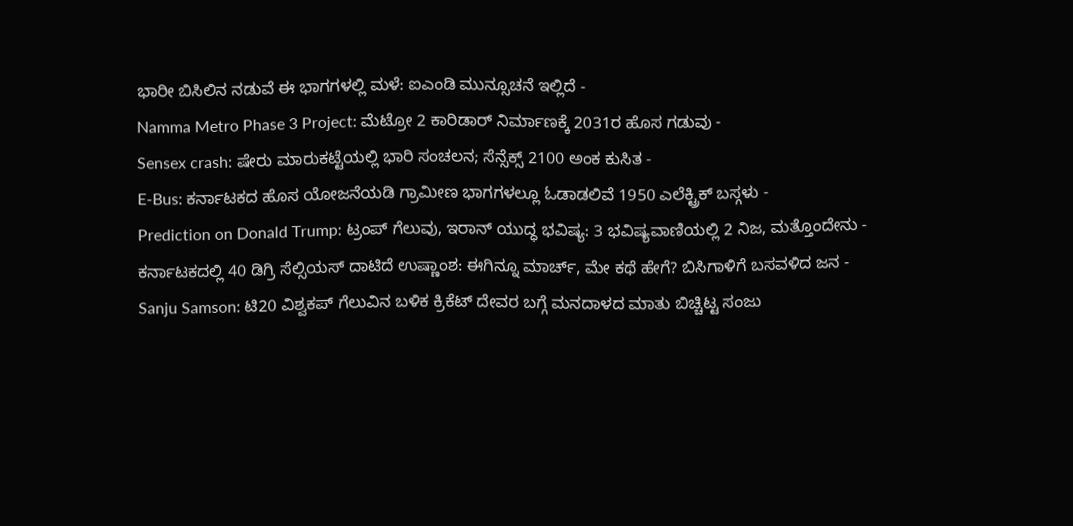ಭಾರೀ ಬಿಸಿಲಿನ ನಡುವೆ ಈ ಭಾಗಗಳಲ್ಲಿ ಮಳೆ: ಐಎಂಡಿ ಮುನ್ಸೂಚನೆ ಇಲ್ಲಿದೆ -
Namma Metro Phase 3 Project: ಮೆಟ್ರೋ 2 ಕಾರಿಡಾರ್ ನಿರ್ಮಾಣಕ್ಕೆ 2031ರ ಹೊಸ ಗಡುವು -
Sensex crash: ಷೇರು ಮಾರುಕಟ್ಟೆಯಲ್ಲಿ ಭಾರಿ ಸಂಚಲನ; ಸೆನ್ಸೆಕ್ಸ್ 2100 ಅಂಕ ಕುಸಿತ -
E-Bus: ಕರ್ನಾಟಕದ ಹೊಸ ಯೋಜನೆಯಡಿ ಗ್ರಾಮೀಣ ಭಾಗಗಳಲ್ಲೂ ಓಡಾಡಲಿವೆ 1950 ಎಲೆಕ್ಟ್ರಿಕ್ ಬಸ್ಗಳು -
Prediction on Donald Trump: ಟ್ರಂಪ್ ಗೆಲುವು, ಇರಾನ್ ಯುದ್ಧ ಭವಿಷ್ಯ: 3 ಭವಿಷ್ಯವಾಣಿಯಲ್ಲಿ 2 ನಿಜ, ಮತ್ತೊಂದೇನು -
ಕರ್ನಾಟಕದಲ್ಲಿ 40 ಡಿಗ್ರಿ ಸೆಲ್ಸಿಯಸ್ ದಾಟಿದೆ ಉಷ್ಣಾಂಶ: ಈಗಿನ್ನೂ ಮಾರ್ಚ್, ಮೇ ಕಥೆ ಹೇಗೆ? ಬಿಸಿಗಾಳಿಗೆ ಬಸವಳಿದ ಜನ -
Sanju Samson: ಟಿ20 ವಿಶ್ವಕಪ್ ಗೆಲುವಿನ ಬಳಿಕ ಕ್ರಿಕೆಟ್ ದೇವರ ಬಗ್ಗೆ ಮನದಾಳದ ಮಾತು ಬಿಚ್ಚಿಟ್ಟ ಸಂಜು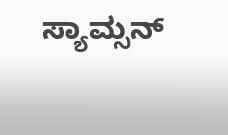ಸ್ಯಾಮ್ಸನ್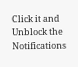Click it and Unblock the Notifications